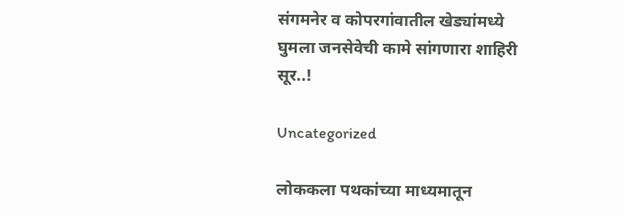संगमनेर व कोपरगांवातील खेड्यांमध्ये घुमला जनसेवेची कामे सांगणारा शाहिरी सूर..!

Uncategorized

लोककला पथकांच्या माध्यमातून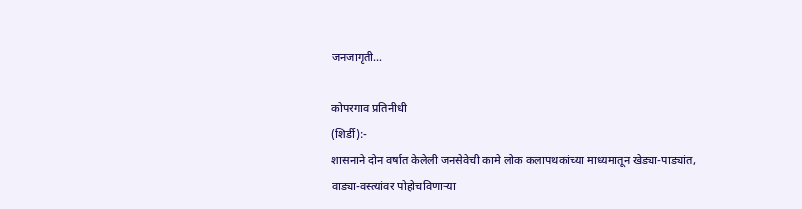जनजागृती…

कोपरगाव प्रतिनीधी
(शिर्डी):-
शासनाने दोन वर्षात केलेली जनसेवेची कामे लोक कलापथकांच्या माध्यमातून खेड्या-पाड्यांत, वाड्या-वस्त्यांवर पोहोचविणाऱ्या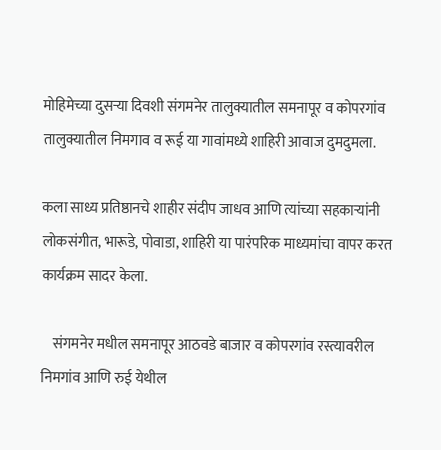मोहिमेच्या दुसऱ्या दिवशी संगमनेर तालुक्यातील समनापूर व कोपरगांव तालुक्यातील निमगाव व रूई या गावांमध्ये शाहिरी आवाज दुमदुमला.

कला साध्य प्रतिष्ठानचे शाहीर संदीप जाधव आणि त्यांच्या सहकाऱ्यांनी लोकसंगीत, भारूडे, पोवाडा, शाहिरी या पारंपरिक माध्यमांचा वापर करत कार्यक्रम सादर केला.

    संगमनेर मधील समनापूर आठवडे बाजार व कोपरगांव रस्त्यावरील निमगांव आणि रुई येथील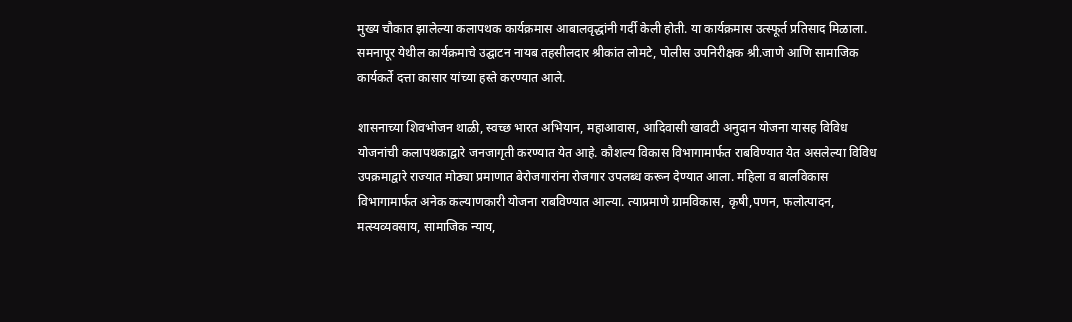मुख्य चौकात झालेल्या कलापथक कार्यक्रमास आबालवृद्धांनी गर्दी केली होती. या कार्यक्रमास उत्स्फूर्त प्रतिसाद मिळाला. समनापूर येथील कार्यक्रमाचे उद्घाटन नायब तहसीलदार श्रीकांत लोमटे, पोलीस उपनिरीक्षक श्री.जाणे‌ आणि सामाजिक कार्यकर्ते दत्ता कासार यांच्या हस्ते करण्यात आले.

शासनाच्या शिवभोजन थाळी, स्वच्छ भारत अभियान, महाआवास, आदिवासी खावटी अनुदान योजना यासह विविध योजनांची कलापथकाद्वारे जनजागृती करण्यात येत आहे. कौशल्य विकास विभागामार्फत राबविण्यात येत असलेल्या विविध उपक्रमाद्वारे राज्यात मोठ्या प्रमाणात बेरोजगारांना रोजगार उपलब्ध करून देण्यात आला. महिला व बालविकास विभागामार्फत अनेक कल्याणकारी योजना राबविण्यात आल्या. त्याप्रमाणे ग्रामविकास, कृषी,पणन, फलोत्पादन, मत्स्यव्यवसाय, सामाजिक न्याय,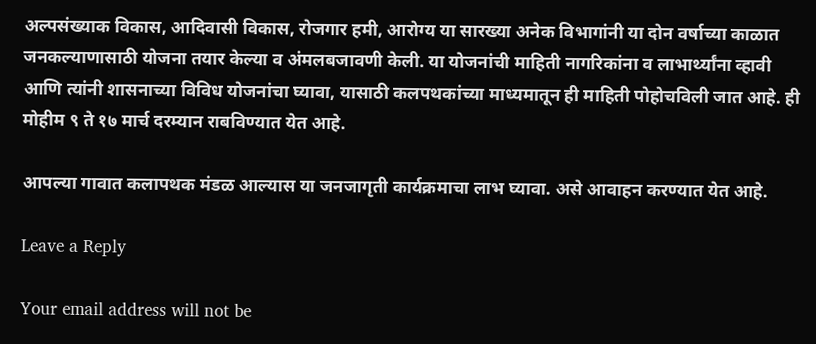अल्पसंख्याक विकास, आदिवासी विकास, रोजगार हमी, आरोग्य या सारख्या अनेक विभागांनी या दोन वर्षाच्या काळात जनकल्याणासाठी योजना तयार केल्या व अंमलबजावणी केली. या योजनांची माहिती नागरिकांना व लाभार्थ्यांना व्हावी आणि त्यांनी शासनाच्या विविध योजनांचा घ्यावा, यासाठी कलपथकांच्या माध्यमातून ही माहिती पोहोचविली जात आहे. ही मोहीम ९ ते १७ मार्च दरम्यान राबविण्यात येत आहे.

आपल्या गावात कलापथक मंडळ आल्यास या जनजागृती कार्यक्रमाचा लाभ घ्यावा. असे आवाहन करण्यात येत आहे.

Leave a Reply

Your email address will not be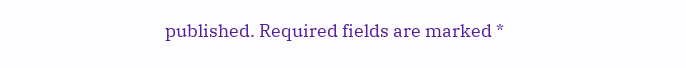published. Required fields are marked *